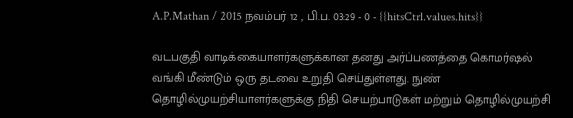A.P.Mathan / 2015 நவம்பர் 12 , பி.ப. 03:29 - 0 - {{hitsCtrl.values.hits}}

வடபகுதி வாடிக்கையாளர்களுக்கான தனது அர்ப்பணத்தை கொமர்ஷல் வங்கி மீண்டும் ஒரு தடவை உறுதி செய்துள்ளது. நுண் தொழில்முயற்சியாளர்களுக்கு நிதி செயற்பாடுகள் மற்றும் தொழில்முயற்சி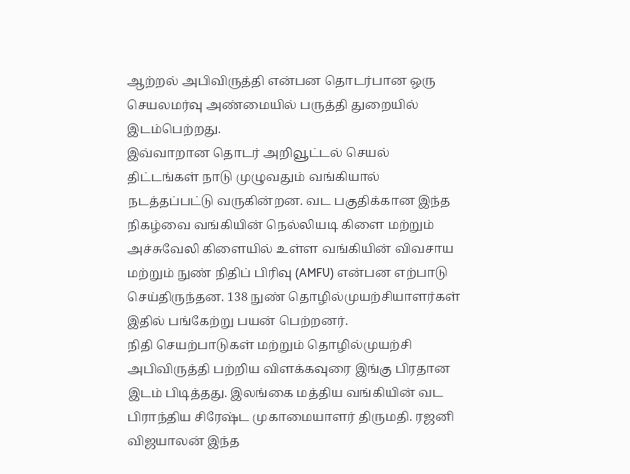ஆற்றல் அபிவிருத்தி என்பன தொடர்பான ஒரு செயலமர்வு அண்மையில் பருத்தி துறையில் இடம்பெற்றது.
இவ்வாறான தொடர் அறிவூட்டல் செயல் திட்டங்கள் நாடு முழுவதும் வங்கியால் நடத்தப்பட்டு வருகின்றன. வட பகுதிக்கான இந்த நிகழ்வை வங்கியின் நெல்லியடி கிளை மற்றும் அச்சுவேலி கிளையில் உள்ள வங்கியின் விவசாய மற்றும் நுண் நிதிப் பிரிவு (AMFU) என்பன எற்பாடு செய்திருந்தன. 138 நுண் தொழில்முயற்சியாளர்கள் இதில் பங்கேற்று பயன் பெற்றனர்.
நிதி செயற்பாடுகள் மற்றும் தொழில்முயற்சி அபிவிருத்தி பற்றிய விளக்கவுரை இங்கு பிரதான இடம் பிடித்தது. இலங்கை மத்திய வங்கியின் வட பிராந்திய சிரேஷ்ட முகாமையாளர் திருமதி. ரஜனி விஜயாலன் இந்த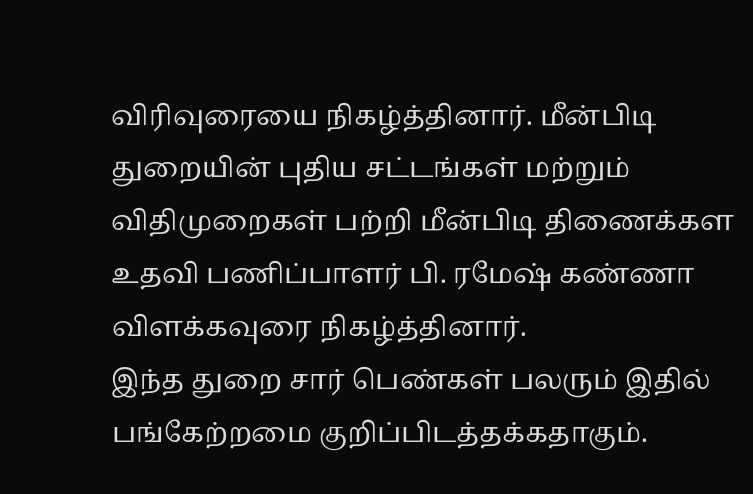விரிவுரையை நிகழ்த்தினார். மீன்பிடி துறையின் புதிய சட்டங்கள் மற்றும் விதிமுறைகள் பற்றி மீன்பிடி திணைக்கள உதவி பணிப்பாளர் பி. ரமேஷ் கண்ணா விளக்கவுரை நிகழ்த்தினார்.
இந்த துறை சார் பெண்கள் பலரும் இதில் பங்கேற்றமை குறிப்பிடத்தக்கதாகும்.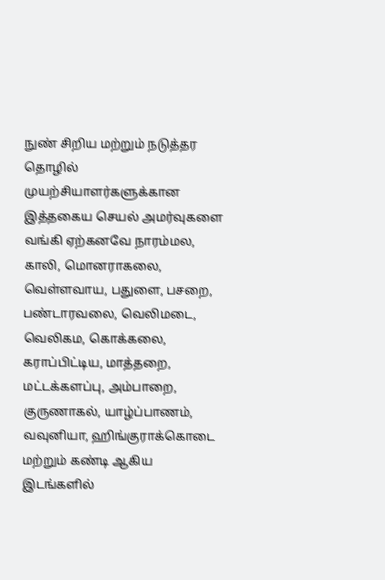நுண் சிறிய மற்றும் நடுத்தர தொழில் முயற்சியாளர்களுக்கான இத்தகைய செயல் அமர்வுகளை வங்கி ஏற்கனவே நாரம்மல, காலி, மொனராகலை, வெள்ளவாய, பதுளை, பசறை, பண்டாரவலை, வெலிமடை, வெலிகம, கொக்கலை, கராப்பிட்டிய, மாத்தறை, மட்டக்களப்பு, அம்பாறை, குருணாகல், யாழ்ப்பாணம், வவுனியா, ஹிங்குராக்கொடை மற்றும் கண்டி ஆகிய இடங்களில்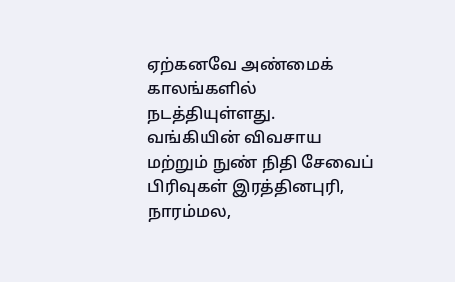ஏற்கனவே அண்மைக் காலங்களில் நடத்தியுள்ளது.
வங்கியின் விவசாய மற்றும் நுண் நிதி சேவைப் பிரிவுகள் இரத்தினபுரி, நாரம்மல,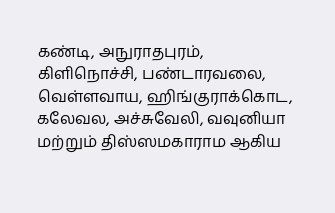கண்டி, அநுராதபுரம், கிளிநொச்சி, பண்டாரவலை, வெள்ளவாய, ஹிங்குராக்கொட, கலேவல, அச்சுவேலி, வவுனியா மற்றும் திஸ்ஸமகாராம ஆகிய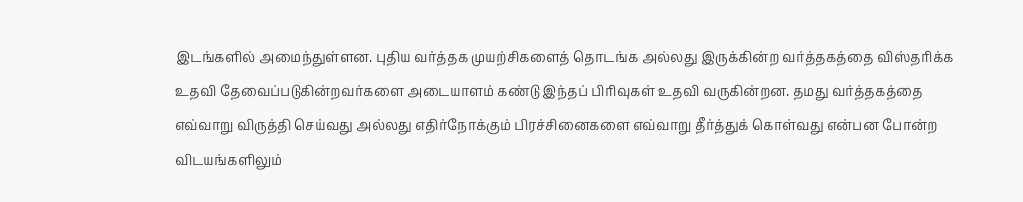இடங்களில் அமைந்துள்ளன. புதிய வர்த்தக முயற்சிகளைத் தொடங்க அல்லது இருக்கின்ற வர்த்தகத்தை விஸ்தரிக்க உதவி தேவைப்படுகின்றவர்களை அடையாளம் கண்டு இந்தப் பிரிவுகள் உதவி வருகின்றன. தமது வர்த்தகத்தை எவ்வாறு விருத்தி செய்வது அல்லது எதிர்நோக்கும் பிரச்சினைகளை எவ்வாறு தீர்த்துக் கொள்வது என்பன போன்ற விடயங்களிலும்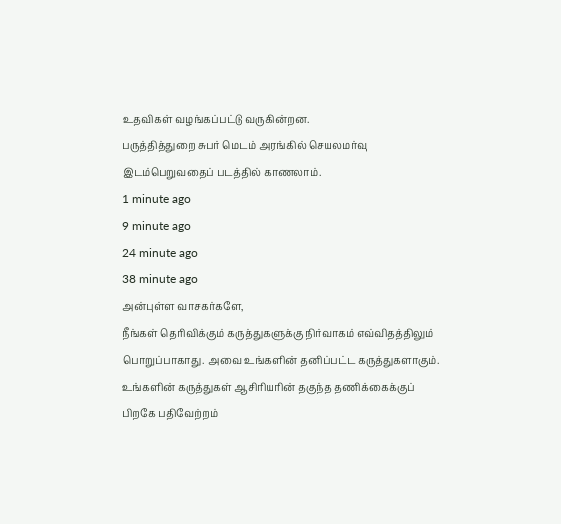உதவிகள் வழங்கப்பட்டு வருகின்றன.
பருத்தித்துறை சுபர் மெடம் அரங்கில் செயலமர்வு இடம்பெறுவதைப் படத்தில் காணலாம்.
1 minute ago
9 minute ago
24 minute ago
38 minute ago
அன்புள்ள வாசகர்களே,
நீங்கள் தெரிவிக்கும் கருத்துகளுக்கு நிர்வாகம் எவ்விதத்திலும் பொறுப்பாகாது. அவை உங்களின் தனிப்பட்ட கருத்துகளாகும். உங்களின் கருத்துகள் ஆசிரியரின் தகுந்த தணிக்கைக்குப் பிறகே பதிவேற்றம்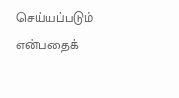செய்யப்படும் என்பதைக்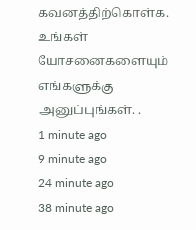கவனத்திற்கொள்க. உங்கள் யோசனைகளையும் எங்களுக்கு அனுப்புங்கள். .
1 minute ago
9 minute ago
24 minute ago
38 minute ago